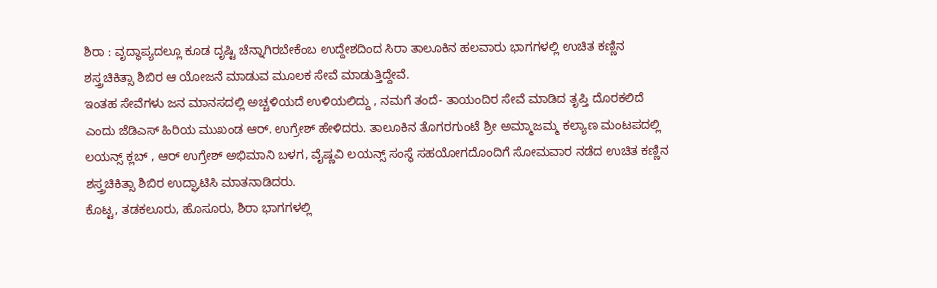ಶಿರಾ : ವೃದ್ಧಾಪ್ಯದಲ್ಲೂ ಕೂಡ ದೃಷ್ಟಿ ಚೆನ್ನಾಗಿರಬೇಕೆಂಬ ಉದ್ದೇಶದಿಂದ ಸಿರಾ ತಾಲೂಕಿನ ಹಲವಾರು ಭಾಗಗಳಲ್ಲಿ ಉಚಿತ ಕಣ್ಣಿನ ಶಸ್ತ್ರಚಿಕಿತ್ಸಾ ಶಿಬಿರ ಆ ಯೋಜನೆ ಮಾಡುವ ಮೂಲಕ ಸೇವೆ ಮಾಡುತ್ತಿದ್ದೇವೆ.
ಇಂತಹ ಸೇವೆಗಳು ಜನ ಮಾನಸದಲ್ಲಿ ಅಚ್ಚಳಿಯದೆ ಉಳಿಯಲಿದ್ದು , ನಮಗೆ ತಂದೆ- ತಾಯಂದಿರ ಸೇವೆ ಮಾಡಿದ ತೃಪ್ತಿ ದೊರಕಲಿದೆ ಎಂದು ಜೆಡಿಎಸ್ ಹಿರಿಯ ಮುಖಂಡ ಆರ್. ಉಗ್ರೇಶ್ ಹೇಳಿದರು. ತಾಲೂಕಿನ ತೊಗರಗುಂಟೆ ಶ್ರೀ ಅಮ್ಮಾಜಮ್ಮ ಕಲ್ಯಾಣ ಮಂಟಪದಲ್ಲಿ ಲಯನ್ಸ್ ಕ್ಲಬ್ , ಆರ್ ಉಗ್ರೇಶ್ ಅಭಿಮಾನಿ ಬಳಗ, ವೈಷ್ಣವಿ ಲಯನ್ಸ್ ಸಂಸ್ಥೆ ಸಹಯೋಗದೊಂದಿಗೆ ಸೋಮವಾರ ನಡೆದ ಉಚಿತ ಕಣ್ಣಿನ ಶಸ್ತ್ರಚಿಕಿತ್ಸಾ ಶಿಬಿರ ಉದ್ಘಾಟಿಸಿ ಮಾತನಾಡಿದರು.
ಕೊಟ್ಟ, ತಡಕಲೂರು, ಹೊಸೂರು, ಶಿರಾ ಭಾಗಗಳಲ್ಲಿ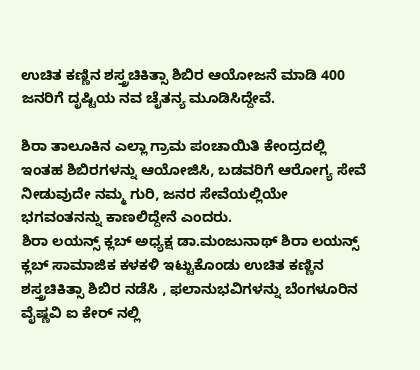ಉಚಿತ ಕಣ್ಣಿನ ಶಸ್ತ್ರಚಿಕಿತ್ಸಾ ಶಿಬಿರ ಆಯೋಜನೆ ಮಾಡಿ 400 ಜನರಿಗೆ ದೃಷ್ಟಿಯ ನವ ಚೈತನ್ಯ ಮೂಡಿಸಿದ್ದೇವೆ.

ಶಿರಾ ತಾಲೂಕಿನ ಎಲ್ಲಾ ಗ್ರಾಮ ಪಂಚಾಯಿತಿ ಕೇಂದ್ರದಲ್ಲಿ ಇಂತಹ ಶಿಬಿರಗಳನ್ನು ಆಯೋಜಿಸಿ, ಬಡವರಿಗೆ ಆರೋಗ್ಯ ಸೇವೆ ನೀಡುವುದೇ ನಮ್ಮ ಗುರಿ, ಜನರ ಸೇವೆಯಲ್ಲಿಯೇ ಭಗವಂತನನ್ನು ಕಾಣಲಿದ್ದೇನೆ ಎಂದರು.
ಶಿರಾ ಲಯನ್ಸ್ ಕ್ಲಬ್ ಅಧ್ಯಕ್ಷ ಡಾ.ಮಂಜುನಾಥ್ ಶಿರಾ ಲಯನ್ಸ್ ಕ್ಲಬ್ ಸಾಮಾಜಿಕ ಕಳಕಳಿ ಇಟ್ಟುಕೊಂಡು ಉಚಿತ ಕಣ್ಣಿನ ಶಸ್ತ್ರಚಿಕಿತ್ಸಾ ಶಿಬಿರ ನಡೆಸಿ , ಫಲಾನುಭವಿಗಳನ್ನು ಬೆಂಗಳೂರಿನ ವೈಷ್ಣವಿ ಐ ಕೇರ್ ನಲ್ಲಿ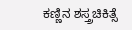ಕಣ್ಣಿನ ಶಸ್ತ್ರಚಿಕಿತ್ಸೆ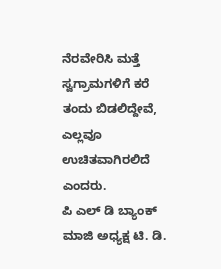ನೆರವೇರಿಸಿ ಮತ್ತೆ ಸ್ವಗ್ರಾಮಗಳಿಗೆ ಕರೆ ತಂದು ಬಿಡಲಿದ್ದೇವೆ, ಎಲ್ಲವೂ ಉಚಿತವಾಗಿರಲಿದೆ ಎಂದರು.
ಪಿ ಎಲ್ ಡಿ ಬ್ಯಾಂಕ್ ಮಾಜಿ ಅಧ್ಯಕ್ಷ ಟಿ. ಡಿ.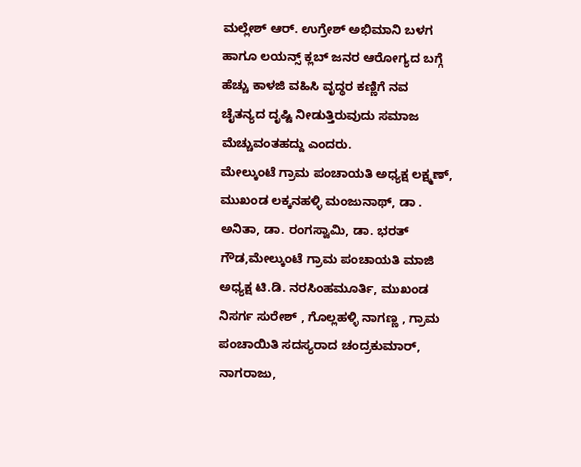ಮಲ್ಲೇಶ್ ಆರ್. ಉಗ್ರೇಶ್ ಅಭಿಮಾನಿ ಬಳಗ ಹಾಗೂ ಲಯನ್ಸ್ ಕ್ಲಬ್ ಜನರ ಆರೋಗ್ಯದ ಬಗ್ಗೆ ಹೆಚ್ಚು ಕಾಳಜಿ ವಹಿಸಿ ವೃದ್ಧರ ಕಣ್ಣಿಗೆ ನವ ಚೈತನ್ಯದ ದೃಷ್ಟಿ ನೀಡುತ್ತಿರುವುದು ಸಮಾಜ ಮೆಚ್ಚುವಂತಹದ್ದು ಎಂದರು.
ಮೇಲ್ಕುಂಟೆ ಗ್ರಾಮ ಪಂಚಾಯತಿ ಅಧ್ಯಕ್ಷ ಲಕ್ಷ್ಮಣ್, ಮುಖಂಡ ಲಕ್ಕನಹಳ್ಳಿ ಮಂಜುನಾಥ್, ಡಾ . ಅನಿತಾ, ಡಾ. ರಂಗಸ್ವಾಮಿ, ಡಾ. ಭರತ್ ಗೌಡ,ಮೇಲ್ಕುಂಟೆ ಗ್ರಾಮ ಪಂಚಾಯತಿ ಮಾಜಿ ಅಧ್ಯಕ್ಷ ಟಿ.ಡಿ. ನರಸಿಂಹಮೂರ್ತಿ, ಮುಖಂಡ ನಿಸರ್ಗ ಸುರೇಶ್ , ಗೊಲ್ಲಹಳ್ಳಿ ನಾಗಣ್ಣ , ಗ್ರಾಮ ಪಂಚಾಯಿತಿ ಸದಸ್ಯರಾದ ಚಂದ್ರಕುಮಾರ್, ನಾಗರಾಜು,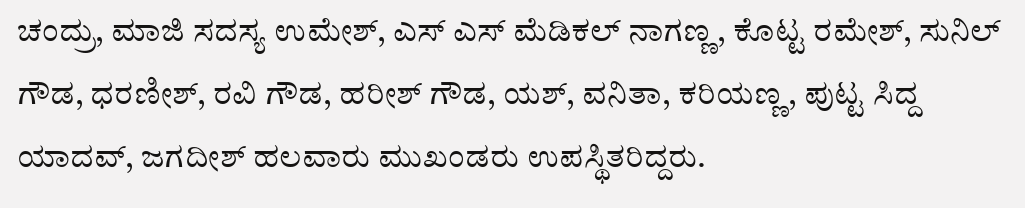ಚಂದ್ರು, ಮಾಜಿ ಸದಸ್ಯ ಉಮೇಶ್, ಎಸ್ ಎಸ್ ಮೆಡಿಕಲ್ ನಾಗಣ್ಣ, ಕೊಟ್ಟ ರಮೇಶ್, ಸುನಿಲ್ ಗೌಡ, ಧರಣೀಶ್, ರವಿ ಗೌಡ, ಹರೀಶ್ ಗೌಡ, ಯಶ್, ವನಿತಾ, ಕರಿಯಣ್ಣ, ಪುಟ್ಟ ಸಿದ್ದ ಯಾದವ್, ಜಗದೀಶ್ ಹಲವಾರು ಮುಖಂಡರು ಉಪಸ್ಥಿತರಿದ್ದರು.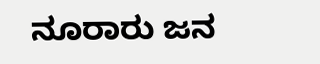ನೂರಾರು ಜನ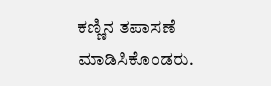ಕಣ್ಣಿನ ತಪಾಸಣೆ ಮಾಡಿಸಿಕೊಂಡರು.